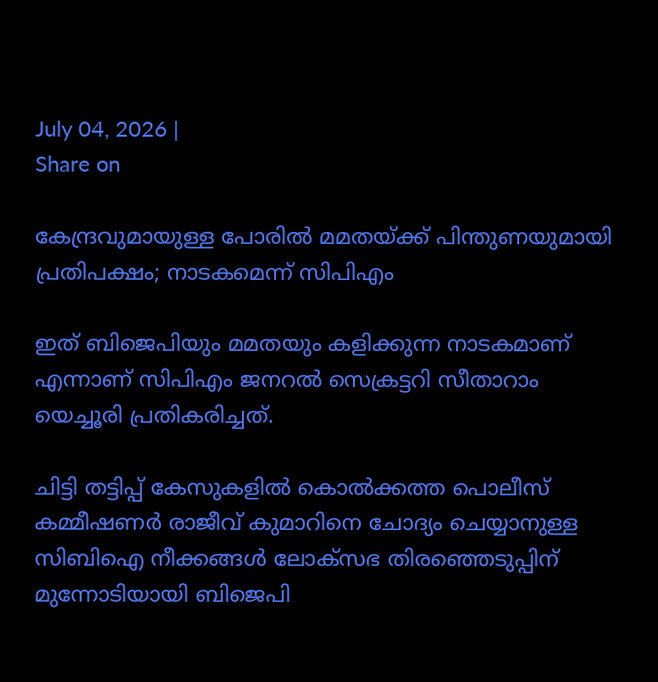July 04, 2026 |
Share on

കേന്ദ്രവുമായുള്ള പോരില്‍ മമതയ്ക്ക് പിന്തുണയുമായി പ്രതിപക്ഷം; നാടകമെന്ന് സിപിഎം

ഇത് ബിജെപിയും മമതയും കളിക്കുന്ന നാടകമാണ് എന്നാണ് സിപിഎം ജനറല്‍ സെക്രട്ടറി സീതാറാം യെച്ചൂരി പ്രതികരിച്ചത്.

ചിട്ടി തട്ടിപ്പ് കേസുകളില്‍ കൊല്‍ക്കത്ത പൊലീസ് കമ്മീഷണര്‍ രാജീവ് കുമാറിനെ ചോദ്യം ചെയ്യാനുള്ള സിബിഐ നീക്കങ്ങള്‍ ലോക്‌സഭ തിരഞ്ഞെടുപ്പിന് മുന്നോടിയായി ബിജെപി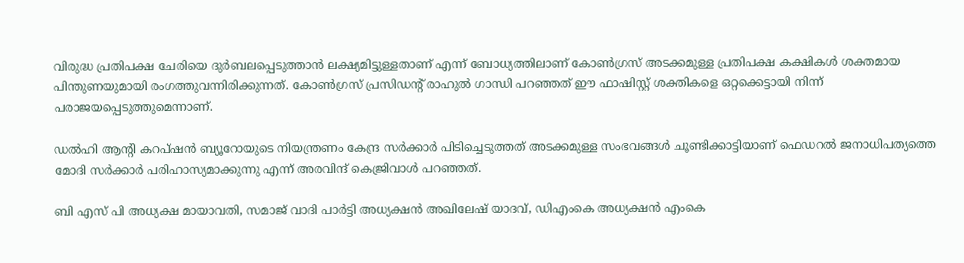വിരുദ്ധ പ്രതിപക്ഷ ചേരിയെ ദുര്‍ബലപ്പെടുത്താന്‍ ലക്ഷ്യമിട്ടുള്ളതാണ് എന്ന് ബോധ്യത്തിലാണ് കോണ്‍ഗ്രസ് അടക്കമുള്ള പ്രതിപക്ഷ കക്ഷികള്‍ ശക്തമായ പിന്തുണയുമായി രംഗത്തുവന്നിരിക്കുന്നത്. കോണ്‍ഗ്രസ് പ്രസിഡന്റ് രാഹുല്‍ ഗാന്ധി പറഞ്ഞത് ഈ ഫാഷിസ്റ്റ് ശക്തികളെ ഒറ്റക്കെട്ടായി നിന്ന് പരാജയപ്പെടുത്തുമെന്നാണ്.

ഡല്‍ഹി ആന്റി കറപ്ഷന്‍ ബ്യൂറോയുടെ നിയന്ത്രണം കേന്ദ്ര സര്‍ക്കാര്‍ പിടിച്ചെടുത്തത് അടക്കമുള്ള സംഭവങ്ങള്‍ ചൂണ്ടിക്കാട്ടിയാണ് ഫെഡറല്‍ ജനാധിപത്യത്തെ മോദി സര്‍ക്കാര്‍ പരിഹാസ്യമാക്കുന്നു എന്ന് അരവിന്ദ് കെജ്രിവാള്‍ പറഞ്ഞത്.

ബി എസ് പി അധ്യക്ഷ മായാവതി, സമാജ് വാദി പാര്‍ട്ടി അധ്യക്ഷന്‍ അഖിലേഷ് യാദവ്, ഡിഎംകെ അധ്യക്ഷന്‍ എംകെ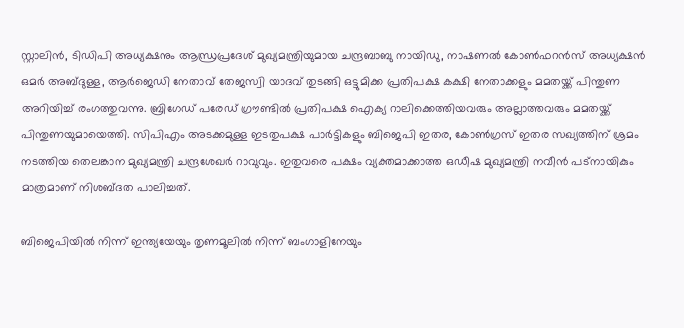സ്റ്റാലിന്‍, ടിഡിപി അധ്യക്ഷനും ആന്ധ്രപ്രദേശ് മുഖ്യമന്ത്രിയുമായ ചന്ദ്രബാബു നായിഡു, നാഷണല്‍ കോണ്‍ഫറന്‍സ് അധ്യക്ഷന്‍ ഒമര്‍ അബ്ദുള്ള, ആര്‍ജെഡി നേതാവ് തേജസ്വി യാദവ് തുടങ്ങി ഒട്ടുമിക്ക പ്രതിപക്ഷ കക്ഷി നേതാക്കളും മമതയ്ക്ക് പിന്തുണ അറിയിച്ച് രംഗത്തുവന്നു. ബ്രിഗേഡ് പരേഡ് ഗ്രൗണ്ടില്‍ പ്രതിപക്ഷ ഐക്യ റാലിക്കെത്തിയവരും അല്ലാത്തവരും മമതയ്ക്ക് പിന്തുണയുമായെത്തി. സിപിഎം അടക്കമുള്ള ഇടതുപക്ഷ പാര്‍ട്ടികളും ബിജെപി ഇതര, കോണ്‍ഗ്രസ് ഇതര സഖ്യത്തിന് ശ്രമം നടത്തിയ തെലങ്കാന മുഖ്യമന്ത്രി ചന്ദ്രശേഖര്‍ റാവുവും. ഇതുവരെ പക്ഷം വ്യക്തമാക്കാത്ത ഒഡീഷ മുഖ്യമന്ത്രി നവീന്‍ പട്‌നായികും മാത്രമാണ് നിശബ്ദത പാലിച്ചത്.

ബിജെപിയില്‍ നിന്ന് ഇന്ത്യയേയും തൃണമൂലില്‍ നിന്ന് ബംഗാളിനേയും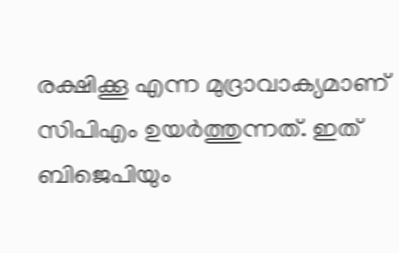രക്ഷിക്കൂ എന്ന മുദ്രാവാക്യമാണ് സിപിഎം ഉയര്‍ത്തുന്നത്. ഇത് ബിജെപിയും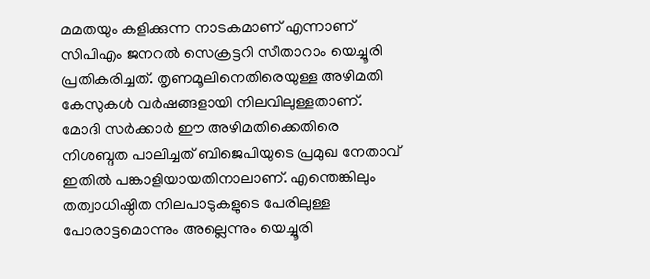മമതയും കളിക്കുന്ന നാടകമാണ് എന്നാണ് സിപിഎം ജനറല്‍ സെക്രട്ടറി സീതാറാം യെച്ചൂരി പ്രതികരിച്ചത്. തൃണമൂലിനെതിരെയുള്ള അഴിമതി കേസുകള്‍ വര്‍ഷങ്ങളായി നിലവിലുള്ളതാണ്. മോദി സര്‍ക്കാര്‍ ഈ അഴിമതിക്കെതിരെ നിശബ്ദത പാലിച്ചത് ബിജെപിയുടെ പ്രമുഖ നേതാവ് ഇതില്‍ പങ്കാളിയായതിനാലാണ്. എന്തെങ്കിലും തത്വാധിഷ്ഠിത നിലപാടുകളുടെ പേരിലുള്ള പോരാട്ടമൊന്നും അല്ലെന്നും യെച്ചൂരി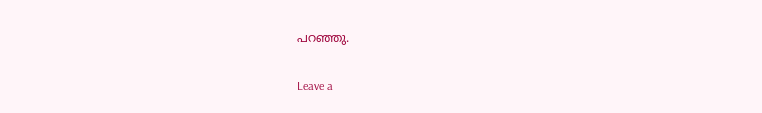പറഞ്ഞു.

Leave a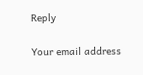Reply

Your email address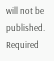will not be published. Required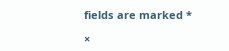fields are marked *

×